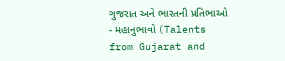ગુજરાત અને ભારતની પ્રતિભાઓ - મહાનુભાવો (Talents from Gujarat and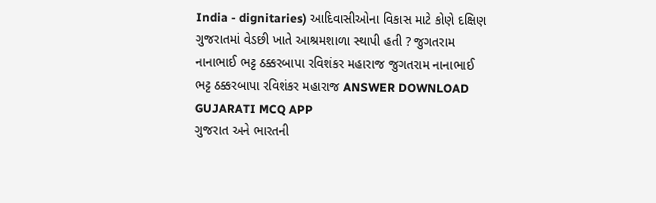India - dignitaries) આદિવાસીઓના વિકાસ માટે કોણે દક્ષિણ ગુજરાતમાં વેડછી ખાતે આશ્રમશાળા સ્થાપી હતી ? જુગતરામ નાનાભાઈ ભટ્ટ ઠક્કરબાપા રવિશંકર મહારાજ જુગતરામ નાનાભાઈ ભટ્ટ ઠક્કરબાપા રવિશંકર મહારાજ ANSWER DOWNLOAD GUJARATI MCQ APP
ગુજરાત અને ભારતની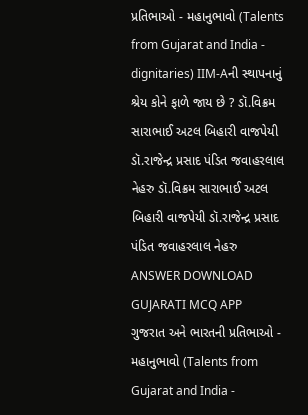પ્રતિભાઓ - મહાનુભાવો (Talents from Gujarat and India - dignitaries) IIM-Aની સ્થાપનાનું શ્રેય કોને ફાળે જાય છે ? ડૉ.વિક્રમ સારાભાઈ અટલ બિહારી વાજપેયી ડૉ.રાજેન્દ્ર પ્રસાદ પંડિત જવાહરલાલ નેહરુ ડૉ.વિક્રમ સારાભાઈ અટલ બિહારી વાજપેયી ડૉ.રાજેન્દ્ર પ્રસાદ પંડિત જવાહરલાલ નેહરુ ANSWER DOWNLOAD GUJARATI MCQ APP
ગુજરાત અને ભારતની પ્રતિભાઓ - મહાનુભાવો (Talents from Gujarat and India -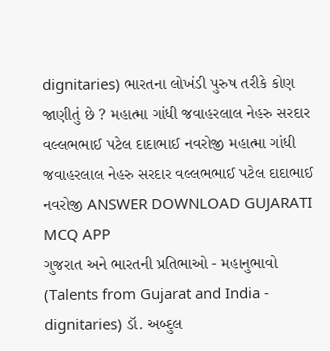dignitaries) ભારતના લોખંડી પુરુષ તરીકે કોણ જાણીતું છે ? મહાત્મા ગાંધી જવાહરલાલ નેહરુ સરદાર વલ્લભભાઈ પટેલ દાદાભાઈ નવરોજી મહાત્મા ગાંધી જવાહરલાલ નેહરુ સરદાર વલ્લભભાઈ પટેલ દાદાભાઈ નવરોજી ANSWER DOWNLOAD GUJARATI MCQ APP
ગુજરાત અને ભારતની પ્રતિભાઓ - મહાનુભાવો (Talents from Gujarat and India - dignitaries) ડૉ. અબ્દુલ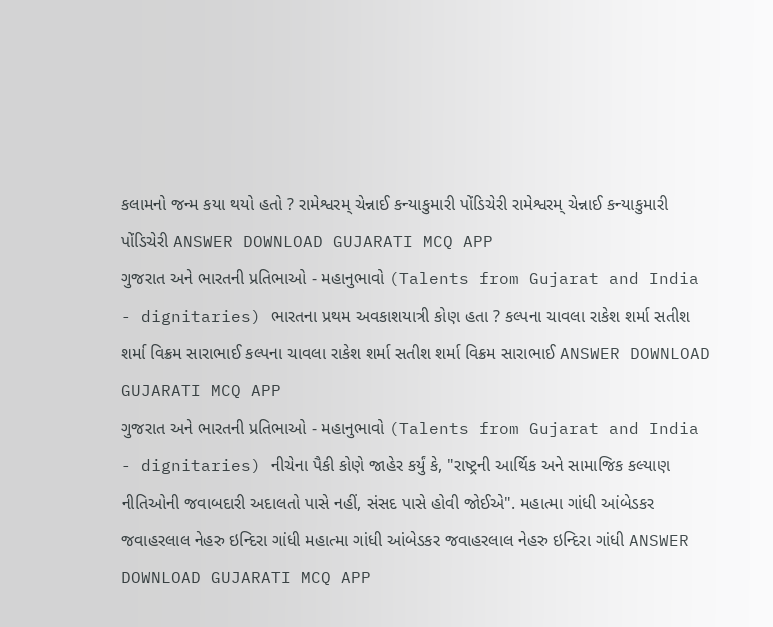કલામનો જન્મ કયા થયો હતો ? રામેશ્વરમ્ ચેન્નાઈ કન્યાકુમારી પોંડિચેરી રામેશ્વરમ્ ચેન્નાઈ કન્યાકુમારી પોંડિચેરી ANSWER DOWNLOAD GUJARATI MCQ APP
ગુજરાત અને ભારતની પ્રતિભાઓ - મહાનુભાવો (Talents from Gujarat and India - dignitaries) ભારતના પ્રથમ અવકાશયાત્રી કોણ હતા ? કલ્પના ચાવલા રાકેશ શર્મા સતીશ શર્મા વિક્રમ સારાભાઈ કલ્પના ચાવલા રાકેશ શર્મા સતીશ શર્મા વિક્રમ સારાભાઈ ANSWER DOWNLOAD GUJARATI MCQ APP
ગુજરાત અને ભારતની પ્રતિભાઓ - મહાનુભાવો (Talents from Gujarat and India - dignitaries) નીચેના પૈકી કોણે જાહેર કર્યું કે, "રાષ્ટ્રની આર્થિક અને સામાજિક કલ્યાણ નીતિઓની જવાબદારી અદાલતો પાસે નહીં, સંસદ પાસે હોવી જોઈએ". મહાત્મા ગાંધી આંબેડકર જવાહરલાલ નેહરુ ઇન્દિરા ગાંધી મહાત્મા ગાંધી આંબેડકર જવાહરલાલ નેહરુ ઇન્દિરા ગાંધી ANSWER DOWNLOAD GUJARATI MCQ APP